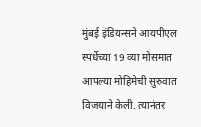मुंबई इंडियन्सने आयपीएल स्पर्धेच्या 19 व्या मोसमात आपल्या मोहिमेची सुरुवात विजयाने केली. त्यानंतर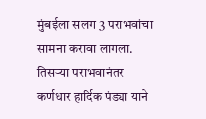मुंबईला सलग 3 पराभवांचा सामना करावा लागला. तिसऱ्या पराभवानंतर कर्णधार हार्दिक पंड्या याने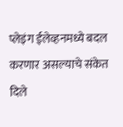प्लेइंग ईलेव्हनमध्ये बदल करणार असल्याचे संकेत दिले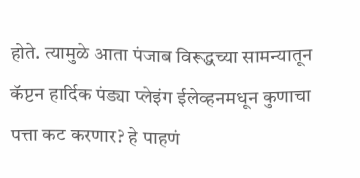होते. त्यामुळे आता पंजाब विरूद्धच्या सामन्यातून कॅप्टन हार्दिक पंड्या प्लेइंग ईलेव्हनमधून कुणाचा पत्ता कट करणार? हे पाहणं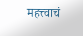महत्त्वाचं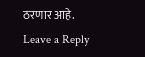ठरणार आहे.
Leave a Reply